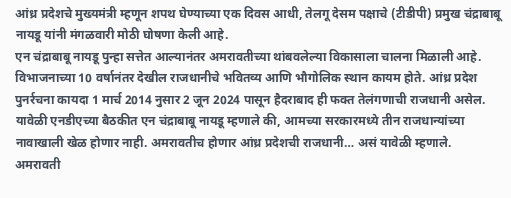आंध्र प्रदेशचे मुख्यमंत्री म्हणून शपथ घेण्याच्या एक दिवस आधी, तेलगू देसम पक्षाचे (टीडीपी) प्रमुख चंद्राबाबू नायडू यांनी मंगळवारी मोठी घोषणा केली आहे.
एन चंद्राबाबू नायडू पुन्हा सत्तेत आल्यानंतर अमरावतीच्या थांबवलेल्या विकासाला चालना मिळाली आहे. विभाजनाच्या 10 वर्षानंतर देखील राजधानीचे भवितव्य आणि भौगोलिक स्थान कायम होते. आंध्र प्रदेश पुनर्रचना कायदा 1 मार्च 2014 नुसार 2 जून 2024 पासून हैदराबाद ही फक्त तेलंगणाची राजधानी असेल. यावेळी एनडीएच्या बैठकीत एन चंद्राबाबू नायडू म्हणाले की, आमच्या सरकारमध्ये तीन राजधान्यांच्या नावाखाली खेळ होणार नाही. अमरावतीच होणार आंध्र प्रदेशची राजधानी… असं यावेळी म्हणाले.
अमरावती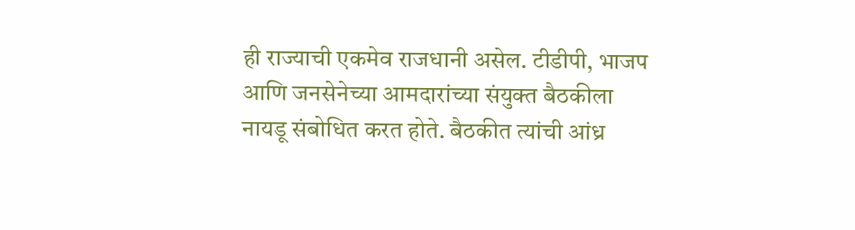ही राज्याची एकमेव राजधानी असेल. टीडीपी, भाजप आणि जनसेनेच्या आमदारांच्या संयुक्त बैठकीला नायडू संबोधित करत होते. बैठकीत त्यांची आंध्र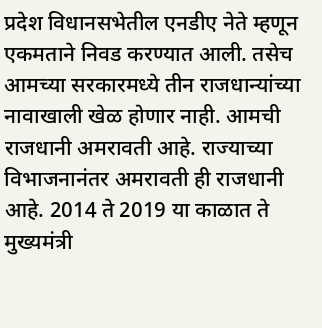प्रदेश विधानसभेतील एनडीए नेते म्हणून एकमताने निवड करण्यात आली. तसेच आमच्या सरकारमध्ये तीन राजधान्यांच्या नावाखाली खेळ होणार नाही. आमची राजधानी अमरावती आहे. राज्याच्या विभाजनानंतर अमरावती ही राजधानी आहे. 2014 ते 2019 या काळात ते मुख्यमंत्री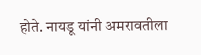होते. नायडू यांनी अमरावतीला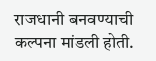राजधानी बनवण्याची कल्पना मांडली होती.